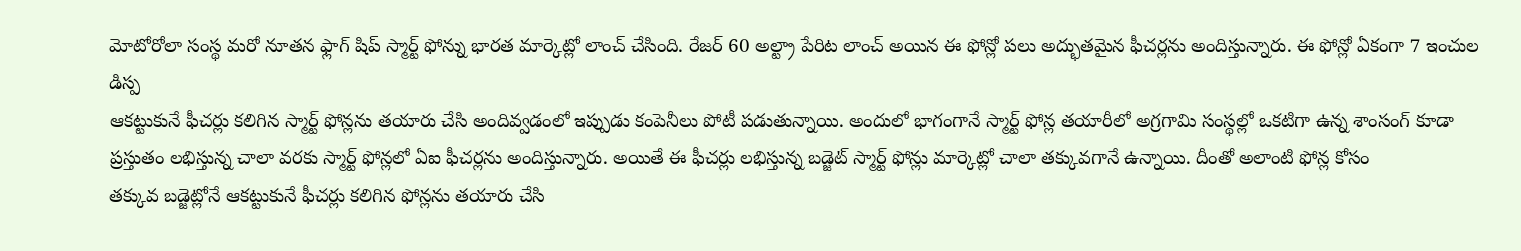మోటోరోలా సంస్థ మరో నూతన ఫ్లాగ్ షిప్ స్మార్ట్ ఫోన్ను భారత మార్కెట్లో లాంచ్ చేసింది. రేజర్ 60 అల్ట్రా పేరిట లాంచ్ అయిన ఈ ఫోన్లో పలు అద్భుతమైన ఫీచర్లను అందిస్తున్నారు. ఈ ఫోన్లో ఏకంగా 7 ఇంచుల డిస్ప
ఆకట్టుకునే ఫీచర్లు కలిగిన స్మార్ట్ ఫోన్లను తయారు చేసి అందివ్వడంలో ఇప్పుడు కంపెనీలు పోటీ పడుతున్నాయి. అందులో భాగంగానే స్మార్ట్ ఫోన్ల తయారీలో అగ్రగామి సంస్థల్లో ఒకటిగా ఉన్న శాంసంగ్ కూడా
ప్రస్తుతం లభిస్తున్న చాలా వరకు స్మార్ట్ ఫోన్లలో ఏఐ ఫీచర్లను అందిస్తున్నారు. అయితే ఈ ఫీచర్లు లభిస్తున్న బడ్జెట్ స్మార్ట్ ఫోన్లు మార్కెట్లో చాలా తక్కువగానే ఉన్నాయి. దీంతో అలాంటి ఫోన్ల కోసం
తక్కువ బడ్జెట్లోనే ఆకట్టుకునే ఫీచర్లు కలిగిన ఫోన్లను తయారు చేసి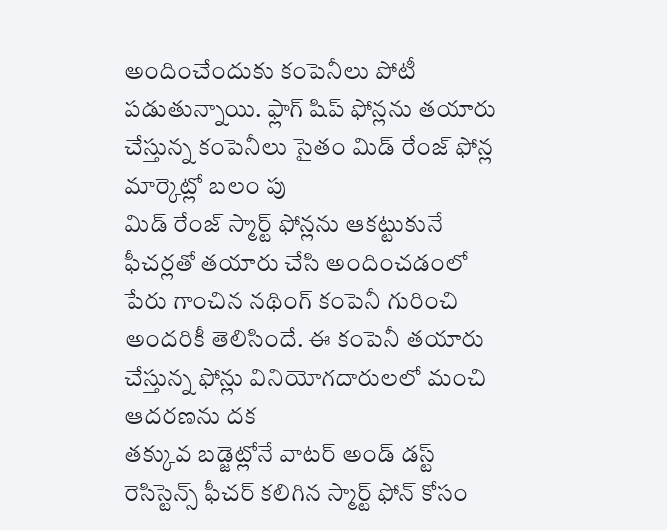అందించేందుకు కంపెనీలు పోటీ పడుతున్నాయి. ఫ్లాగ్ షిప్ ఫోన్లను తయారు చేస్తున్న కంపెనీలు సైతం మిడ్ రేంజ్ ఫోన్ల మార్కెట్లో బలం పు
మిడ్ రేంజ్ స్మార్ట్ ఫోన్లను ఆకట్టుకునే ఫీచర్లతో తయారు చేసి అందించడంలో పేరు గాంచిన నథింగ్ కంపెనీ గురించి అందరికీ తెలిసిందే. ఈ కంపెనీ తయారు చేస్తున్న ఫోన్లు వినియోగదారులలో మంచి ఆదరణను దక
తక్కువ బడ్జెట్లోనే వాటర్ అండ్ డస్ట్ రెసిస్టెన్స్ ఫీచర్ కలిగిన స్మార్ట్ ఫోన్ కోసం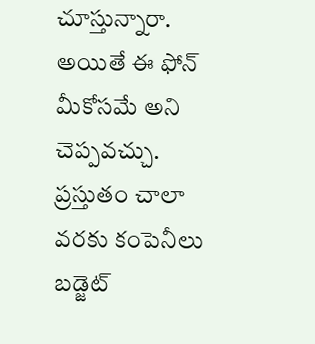చూస్తున్నారా. అయితే ఈ ఫోన్ మీకోసమే అని చెప్పవచ్చు. ప్రస్తుతం చాలా వరకు కంపెనీలు బడ్జెట్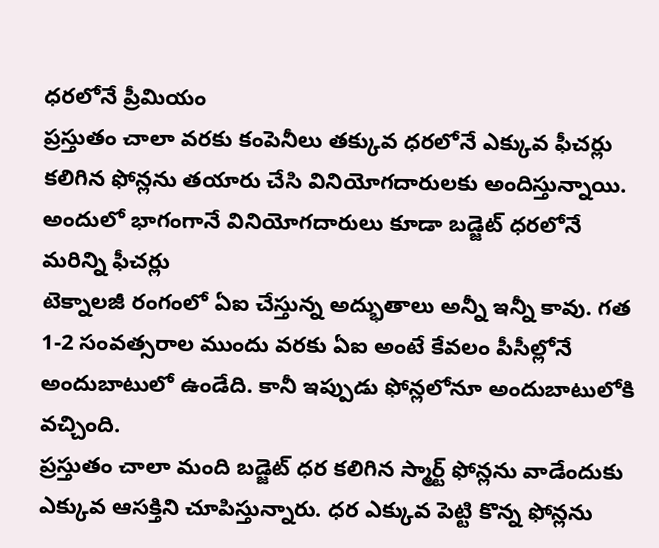ధరలోనే ప్రీమియం
ప్రస్తుతం చాలా వరకు కంపెనీలు తక్కువ ధరలోనే ఎక్కువ ఫీచర్లు కలిగిన ఫోన్లను తయారు చేసి వినియోగదారులకు అందిస్తున్నాయి. అందులో భాగంగానే వినియోగదారులు కూడా బడ్జెట్ ధరలోనే మరిన్ని ఫీచర్లు
టెక్నాలజీ రంగంలో ఏఐ చేస్తున్న అద్భుతాలు అన్నీ ఇన్నీ కావు. గత 1-2 సంవత్సరాల ముందు వరకు ఏఐ అంటే కేవలం పీసీల్లోనే అందుబాటులో ఉండేది. కానీ ఇప్పుడు ఫోన్లలోనూ అందుబాటులోకి వచ్చింది.
ప్రస్తుతం చాలా మంది బడ్జెట్ ధర కలిగిన స్మార్ట్ ఫోన్లను వాడేందుకు ఎక్కువ ఆసక్తిని చూపిస్తున్నారు. ధర ఎక్కువ పెట్టి కొన్న ఫోన్లను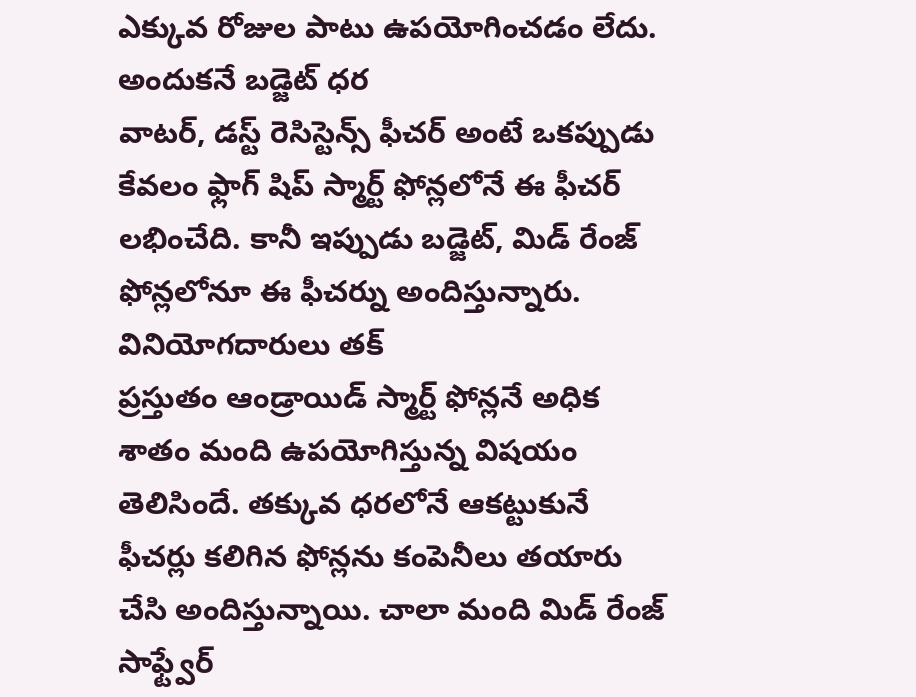ఎక్కువ రోజుల పాటు ఉపయోగించడం లేదు. అందుకనే బడ్జెట్ ధర
వాటర్, డస్ట్ రెసిస్టెన్స్ ఫీచర్ అంటే ఒకప్పుడు కేవలం ఫ్లాగ్ షిప్ స్మార్ట్ ఫోన్లలోనే ఈ ఫీచర్ లభించేది. కానీ ఇప్పుడు బడ్జెట్, మిడ్ రేంజ్ ఫోన్లలోనూ ఈ ఫీచర్ను అందిస్తున్నారు. వినియోగదారులు తక్
ప్రస్తుతం ఆండ్రాయిడ్ స్మార్ట్ ఫోన్లనే అధిక శాతం మంది ఉపయోగిస్తున్న విషయం తెలిసిందే. తక్కువ ధరలోనే ఆకట్టుకునే ఫీచర్లు కలిగిన ఫోన్లను కంపెనీలు తయారు చేసి అందిస్తున్నాయి. చాలా మంది మిడ్ రేంజ్
సాఫ్ట్వేర్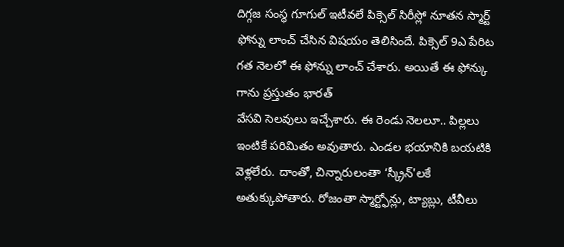దిగ్గజ సంస్థ గూగుల్ ఇటీవలే పిక్సెల్ సిరీస్లో నూతన స్మార్ట్ ఫోన్ను లాంచ్ చేసిన విషయం తెలిసిందే. పిక్సెల్ 9ఎ పేరిట గత నెలలో ఈ ఫోన్ను లాంచ్ చేశారు. అయితే ఈ ఫోన్కు గాను ప్రస్తుతం భారత్
వేసవి సెలవులు ఇచ్చేశారు. ఈ రెండు నెలలూ.. పిల్లలు ఇంటికే పరిమితం అవుతారు. ఎండల భయానికి బయటికి వెళ్లలేరు. దాంతో, చిన్నారులంతా ‘స్క్రీన్'లకే అతుక్కుపోతారు. రోజంతా స్మార్ట్ఫోన్లు, ట్యాబ్లు, టీవీలు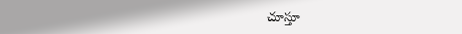చూస్తూ